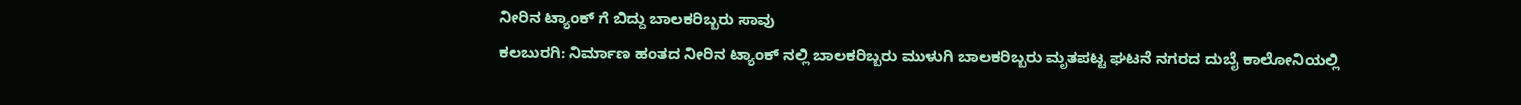ನೀರಿನ ಟ್ಯಾಂಕ್ ಗೆ ಬಿದ್ದು ಬಾಲಕರಿಬ್ಬರು ಸಾವು
ಕಲಬುರಗಿ: ನಿರ್ಮಾಣ ಹಂತದ ನೀರಿನ ಟ್ಯಾಂಕ್ ನಲ್ಲಿ ಬಾಲಕರಿಬ್ಬರು ಮುಳುಗಿ ಬಾಲಕರಿಬ್ಬರು ಮೃತಪಟ್ಟ ಘಟನೆ ನಗರದ ದುಬೈ ಕಾಲೋನಿಯಲ್ಲಿ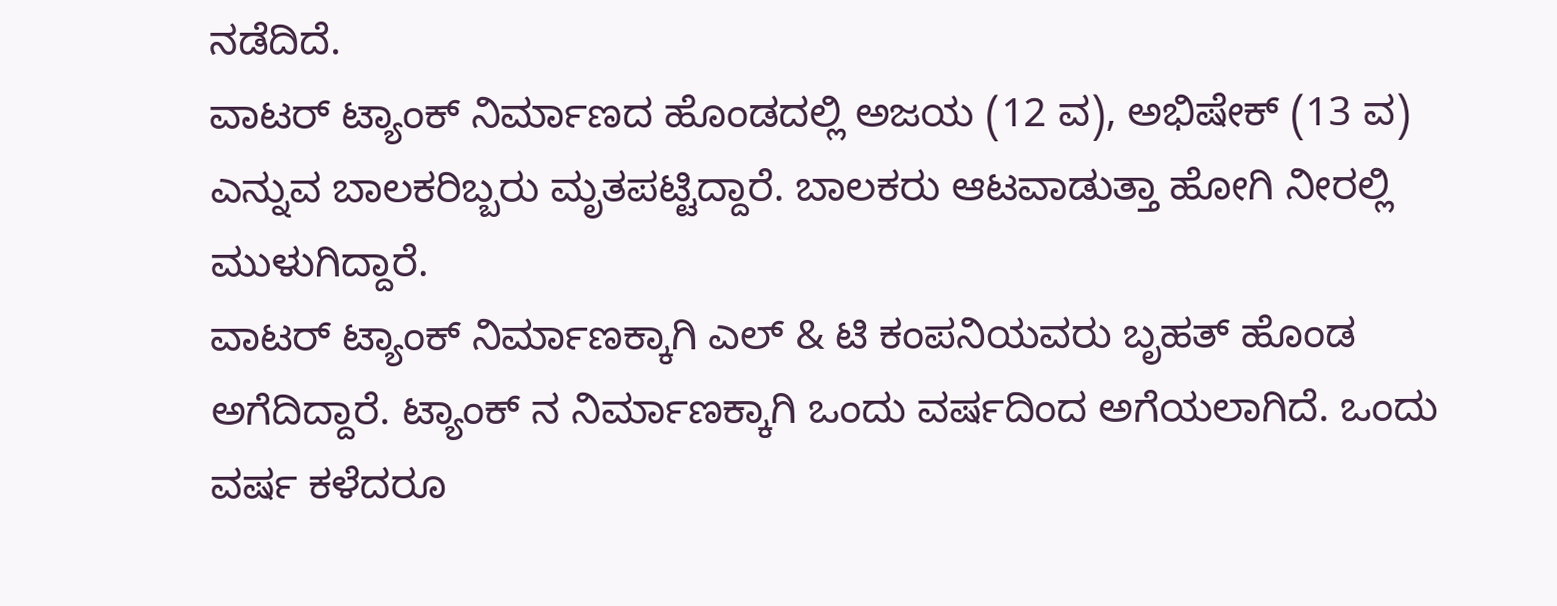ನಡೆದಿದೆ.
ವಾಟರ್ ಟ್ಯಾಂಕ್ ನಿರ್ಮಾಣದ ಹೊಂಡದಲ್ಲಿ ಅಜಯ (12 ವ), ಅಭಿಷೇಕ್ (13 ವ) ಎನ್ನುವ ಬಾಲಕರಿಬ್ಬರು ಮೃತಪಟ್ಟಿದ್ದಾರೆ. ಬಾಲಕರು ಆಟವಾಡುತ್ತಾ ಹೋಗಿ ನೀರಲ್ಲಿ ಮುಳುಗಿದ್ದಾರೆ.
ವಾಟರ್ ಟ್ಯಾಂಕ್ ನಿರ್ಮಾಣಕ್ಕಾಗಿ ಎಲ್ & ಟಿ ಕಂಪನಿಯವರು ಬೃಹತ್ ಹೊಂಡ ಅಗೆದಿದ್ದಾರೆ. ಟ್ಯಾಂಕ್ ನ ನಿರ್ಮಾಣಕ್ಕಾಗಿ ಒಂದು ವರ್ಷದಿಂದ ಅಗೆಯಲಾಗಿದೆ. ಒಂದು ವರ್ಷ ಕಳೆದರೂ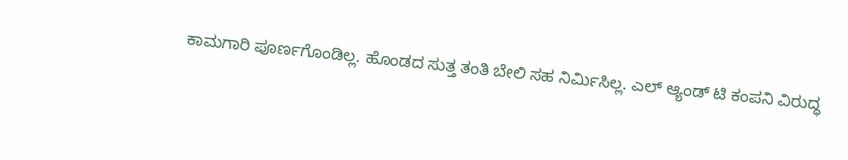ಕಾಮಗಾರಿ ಪೂರ್ಣಗೊಂಡಿಲ್ಲ. ಹೊಂಡದ ಸುತ್ತ ತಂತಿ ಬೇಲಿ ಸಹ ನಿರ್ಮಿಸಿಲ್ಲ. ಎಲ್ ಆ್ಯಂಡ್ ಟಿ ಕಂಪನಿ ವಿರುದ್ಧ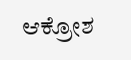ಆಕ್ರೋಶ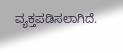ವ್ಯಕ್ತಪಡಿಸಲಾಗಿದೆ.